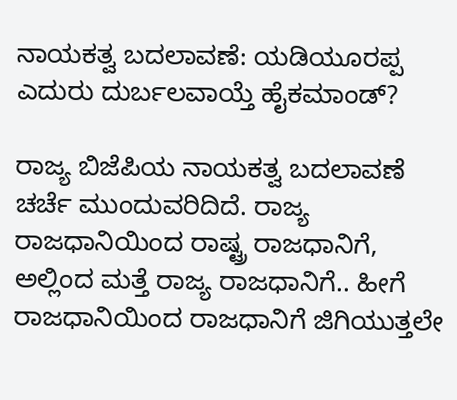ನಾಯಕತ್ವ ಬದಲಾವಣೆ: ಯಡಿಯೂರಪ್ಪ ಎದುರು ದುರ್ಬಲವಾಯ್ತೆ ಹೈಕಮಾಂಡ್?

ರಾಜ್ಯ ಬಿಜೆಪಿಯ ನಾಯಕತ್ವ ಬದಲಾವಣೆ ಚರ್ಚೆ ಮುಂದುವರಿದಿದೆ. ರಾಜ್ಯ ರಾಜಧಾನಿಯಿಂದ ರಾಷ್ಟ್ರ ರಾಜಧಾನಿಗೆ, ಅಲ್ಲಿಂದ ಮತ್ತೆ ರಾಜ್ಯ ರಾಜಧಾನಿಗೆ.. ಹೀಗೆ ರಾಜಧಾನಿಯಿಂದ ರಾಜಧಾನಿಗೆ ಜಿಗಿಯುತ್ತಲೇ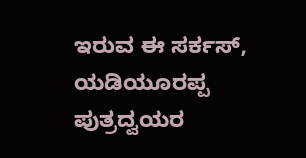ಇರುವ ಈ ಸರ್ಕಸ್, ಯಡಿಯೂರಪ್ಪ ಪುತ್ರದ್ವಯರ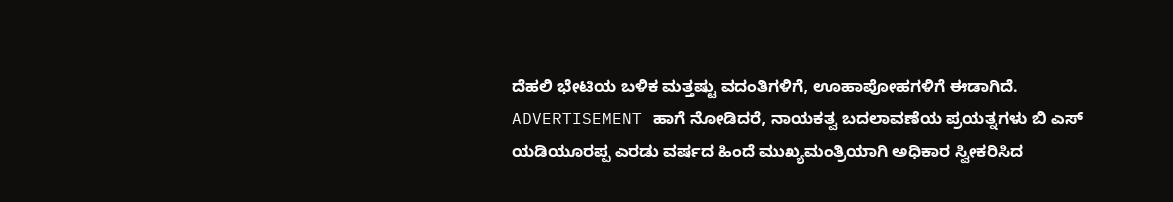ದೆಹಲಿ ಭೇಟಿಯ ಬಳಿಕ ಮತ್ತಷ್ಟು ವದಂತಿಗಳಿಗೆ, ಊಹಾಪೋಹಗಳಿಗೆ ಈಡಾಗಿದೆ. ADVERTISEMENT ಹಾಗೆ ನೋಡಿದರೆ, ನಾಯಕತ್ವ ಬದಲಾವಣೆಯ ಪ್ರಯತ್ನಗಳು ಬಿ ಎಸ್ ಯಡಿಯೂರಪ್ಪ ಎರಡು ವರ್ಷದ ಹಿಂದೆ ಮುಖ್ಯಮಂತ್ರಿಯಾಗಿ ಅಧಿಕಾರ ಸ್ವೀಕರಿಸಿದ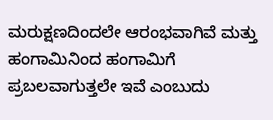ಮರುಕ್ಷಣದಿಂದಲೇ ಆರಂಭವಾಗಿವೆ ಮತ್ತು ಹಂಗಾಮಿನಿಂದ ಹಂಗಾಮಿಗೆ ಪ್ರಬಲವಾಗುತ್ತಲೇ ಇವೆ ಎಂಬುದು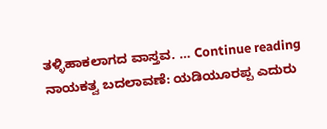ತಳ್ಳಿಹಾಕಲಾಗದ ವಾಸ್ತವ. … Continue reading ನಾಯಕತ್ವ ಬದಲಾವಣೆ: ಯಡಿಯೂರಪ್ಪ ಎದುರು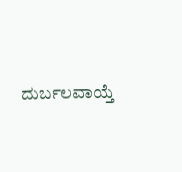ದುರ್ಬಲವಾಯ್ತೆ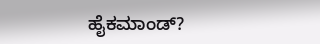ಹೈಕಮಾಂಡ್?